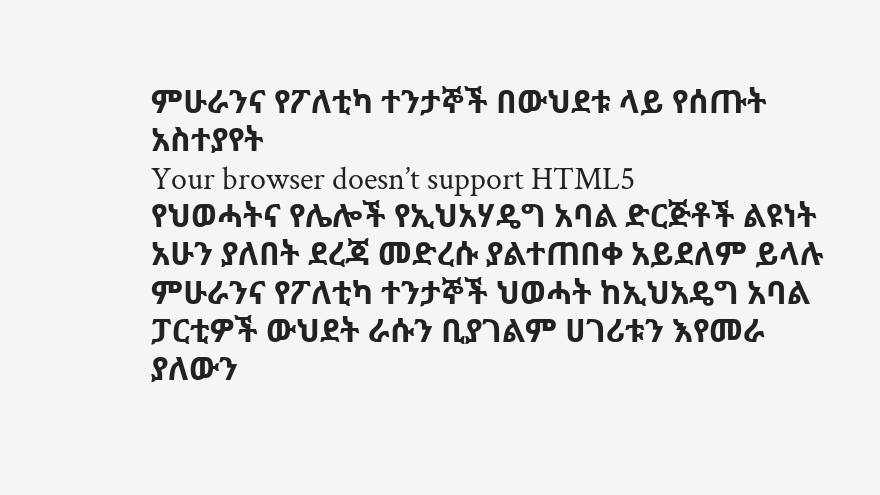ምሁራንና የፖለቲካ ተንታኞች በውህደቱ ላይ የሰጡት አስተያየት
Your browser doesn’t support HTML5
የህወሓትና የሌሎች የኢህአሃዴግ አባል ድርጅቶች ልዩነት አሁን ያለበት ደረጃ መድረሱ ያልተጠበቀ አይደለም ይላሉ ምሁራንና የፖለቲካ ተንታኞች ህወሓት ከኢህአዴግ አባል ፓርቲዎች ውህደት ራሱን ቢያገልም ሀገሪቱን እየመራ ያለውን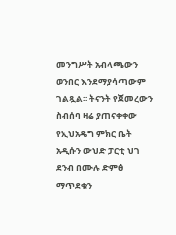መንግሥት አብላጫውን ወንበር እንደማያሳጣውም ገልጿል፡፡ ትናንት የጀመረውን ስብሰባ ዛሬ ያጠናቀቀው የኢህአዴግ ምክር ቤት አዲሱን ውህድ ፓርቲ ህገ ደንብ በሙሉ ድምፅ ማጥደቁን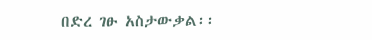በድረ ገፁ አስታውቃል፡፡